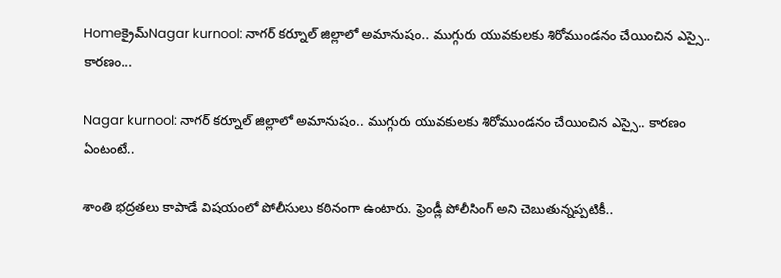Homeక్రైమ్‌Nagar kurnool: నాగర్ కర్నూల్ జిల్లాలో అమానుషం.. ముగ్గురు యువకులకు శిరోముండనం చేయించిన ఎస్సై.. కారణం...

Nagar kurnool: నాగర్ కర్నూల్ జిల్లాలో అమానుషం.. ముగ్గురు యువకులకు శిరోముండనం చేయించిన ఎస్సై.. కారణం ఏంటంటే..

శాంతి భద్రతలు కాపాడే విషయంలో పోలీసులు కఠినంగా ఉంటారు. ఫ్రెండ్లీ పోలీసింగ్ అని చెబుతున్నప్పటికీ..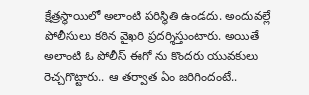క్షేత్రస్థాయిలో అలాంటి పరిస్థితి ఉండదు. అందువల్లే పోలీసులు కఠిన వైఖరి ప్రదర్శిస్తుంటారు. అయితే అలాంటి ఓ పోలీస్ ఈగో ను కొందరు యువకులు రెచ్చగొట్టారు.. ఆ తర్వాత ఏం జరిగిందంటే..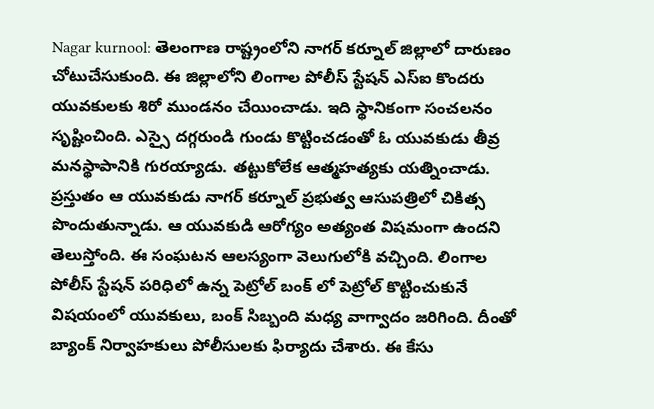Nagar kurnool: తెలంగాణ రాష్ట్రంలోని నాగర్ కర్నూల్ జిల్లాలో దారుణం చోటుచేసుకుంది. ఈ జిల్లాలోని లింగాల పోలీస్ స్టేషన్ ఎస్ఐ కొందరు యువకులకు శిరో ముండనం చేయించాడు. ఇది స్థానికంగా సంచలనం సృష్టించింది. ఎస్సై దగ్గరుండి గుండు కొట్టించడంతో ఓ యువకుడు తీవ్ర మనస్థాపానికి గురయ్యాడు. తట్టుకోలేక ఆత్మహత్యకు యత్నించాడు. ప్రస్తుతం ఆ యువకుడు నాగర్ కర్నూల్ ప్రభుత్వ ఆసుపత్రిలో చికిత్స పొందుతున్నాడు. ఆ యువకుడి ఆరోగ్యం అత్యంత విషమంగా ఉందని తెలుస్తోంది. ఈ సంఘటన ఆలస్యంగా వెలుగులోకి వచ్చింది. లింగాల పోలీస్ స్టేషన్ పరిధిలో ఉన్న పెట్రోల్ బంక్ లో పెట్రోల్ కొట్టించుకునే విషయంలో యువకులు, బంక్ సిబ్బంది మధ్య వాగ్వాదం జరిగింది. దీంతో బ్యాంక్ నిర్వాహకులు పోలీసులకు ఫిర్యాదు చేశారు. ఈ కేసు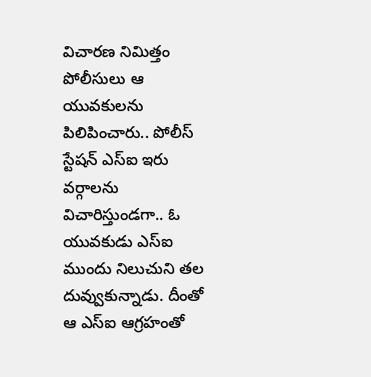విచారణ నిమిత్తం పోలీసులు ఆ యువకులను పిలిపించారు.. పోలీస్ స్టేషన్ ఎస్ఐ ఇరు వర్గాలను విచారిస్తుండగా.. ఓ యువకుడు ఎస్ఐ ముందు నిలుచుని తల దువ్వుకున్నాడు. దీంతో ఆ ఎస్ఐ ఆగ్రహంతో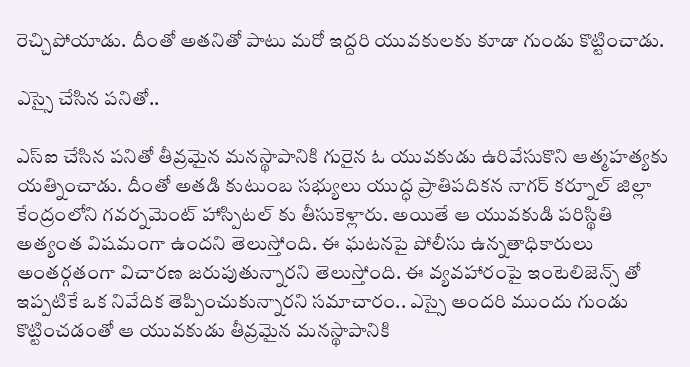రెచ్చిపోయాడు. దీంతో అతనితో పాటు మరో ఇద్దరి యువకులకు కూడా గుండు కొట్టించాడు.

ఎస్సై చేసిన పనితో..

ఎస్ఐ చేసిన పనితో తీవ్రమైన మనస్థాపానికి గురైన ఓ యువకుడు ఉరివేసుకొని ఆత్మహత్యకు యత్నించాడు. దీంతో అతడి కుటుంబ సభ్యులు యుద్ధ ప్రాతిపదికన నాగర్ కర్నూల్ జిల్లా కేంద్రంలోని గవర్నమెంట్ హాస్పిటల్ కు తీసుకెళ్లారు. అయితే ఆ యువకుడి పరిస్థితి అత్యంత విషమంగా ఉందని తెలుస్తోంది. ఈ ఘటనపై పోలీసు ఉన్నతాధికారులు అంతర్గతంగా విచారణ జరుపుతున్నారని తెలుస్తోంది. ఈ వ్యవహారంపై ఇంటెలిజెన్స్ తో ఇప్పటికే ఒక నివేదిక తెప్పించుకున్నారని సమాచారం.. ఎస్సై అందరి ముందు గుండు కొట్టించడంతో ఆ యువకుడు తీవ్రమైన మనస్థాపానికి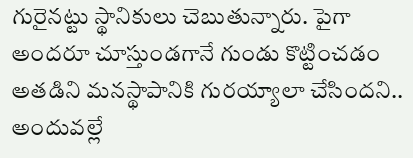గురైనట్టు స్థానికులు చెబుతున్నారు. పైగా అందరూ చూస్తుండగానే గుండు కొట్టించడం అతడిని మనస్థాపానికి గురయ్యాలా చేసిందని.. అందువల్లే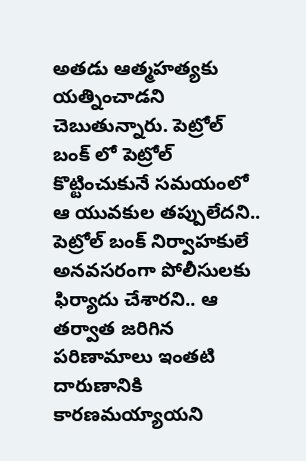అతడు ఆత్మహత్యకు యత్నించాడని చెబుతున్నారు. పెట్రోల్ బంక్ లో పెట్రోల్ కొట్టించుకునే సమయంలో ఆ యువకుల తప్పులేదని.. పెట్రోల్ బంక్ నిర్వాహకులే అనవసరంగా పోలీసులకు ఫిర్యాదు చేశారని.. ఆ తర్వాత జరిగిన పరిణామాలు ఇంతటి దారుణానికి కారణమయ్యాయని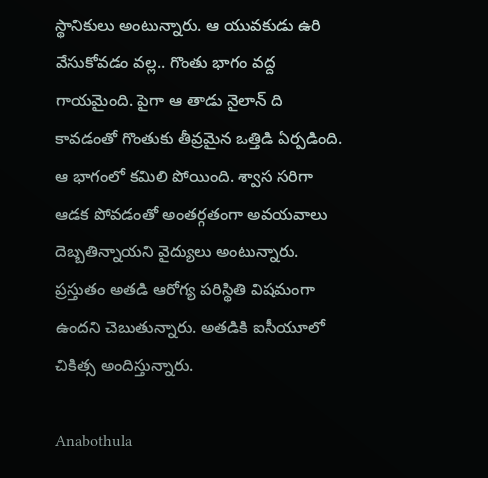స్థానికులు అంటున్నారు. ఆ యువకుడు ఉరి వేసుకోవడం వల్ల.. గొంతు భాగం వద్ద గాయమైంది. పైగా ఆ తాడు నైలాన్ ది కావడంతో గొంతుకు తీవ్రమైన ఒత్తిడి ఏర్పడింది. ఆ భాగంలో కమిలి పోయింది. శ్వాస సరిగా ఆడక పోవడంతో అంతర్గతంగా అవయవాలు దెబ్బతిన్నాయని వైద్యులు అంటున్నారు. ప్రస్తుతం అతడి ఆరోగ్య పరిస్థితి విషమంగా ఉందని చెబుతున్నారు. అతడికి ఐసీయూలో చికిత్స అందిస్తున్నారు.

Anabothula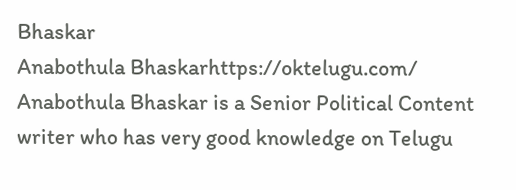Bhaskar
Anabothula Bhaskarhttps://oktelugu.com/
Anabothula Bhaskar is a Senior Political Content writer who has very good knowledge on Telugu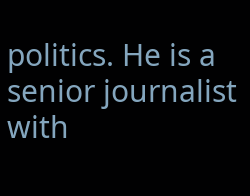politics. He is a senior journalist with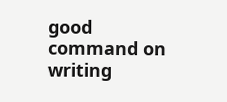good command on writing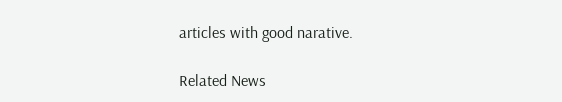articles with good narative.

Related News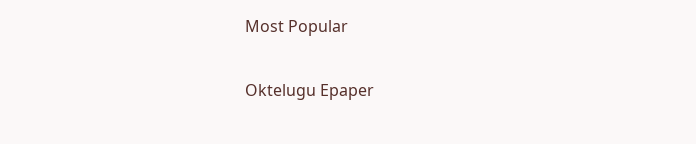Most Popular

Oktelugu Epaper